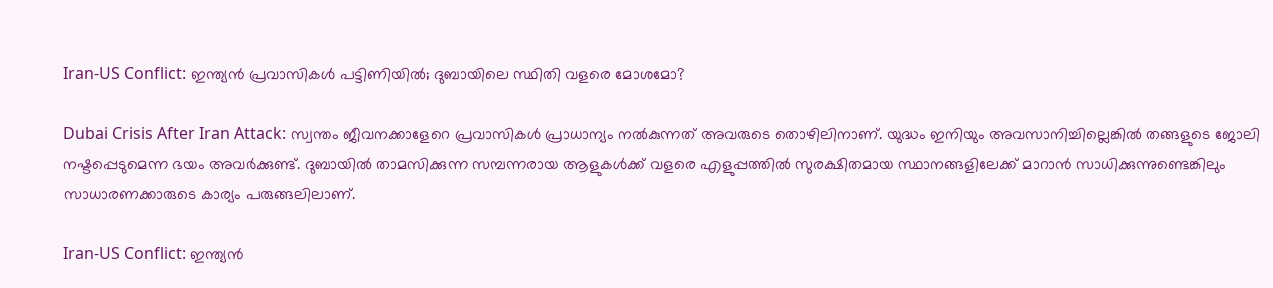Iran-US Conflict: ഇന്ത്യന്‍ പ്രവാസികള്‍ പട്ടിണിയില്‍; ദുബായിലെ സ്ഥിതി വളരെ മോശമോ?

Dubai Crisis After Iran Attack: സ്വന്തം ജീവനക്കാളേറെ പ്രവാസികള്‍ പ്രാധാന്യം നല്‍കുന്നത് അവരുടെ തൊഴിലിനാണ്. യുദ്ധം ഇനിയും അവസാനിച്ചില്ലെങ്കില്‍ തങ്ങളുടെ ജോലി നഷ്ടപ്പെടുമെന്ന ഭയം അവര്‍ക്കുണ്ട്. ദുബായില്‍ താമസിക്കുന്ന സമ്പന്നരായ ആളുകള്‍ക്ക് വളരെ എളുപ്പത്തില്‍ സുരക്ഷിതമായ സ്ഥാനങ്ങളിലേക്ക് മാറാന്‍ സാധിക്കുന്നുണ്ടെങ്കിലും സാധാരണക്കാരുടെ കാര്യം പരുങ്ങലിലാണ്.

Iran-US Conflict: ഇന്ത്യന്‍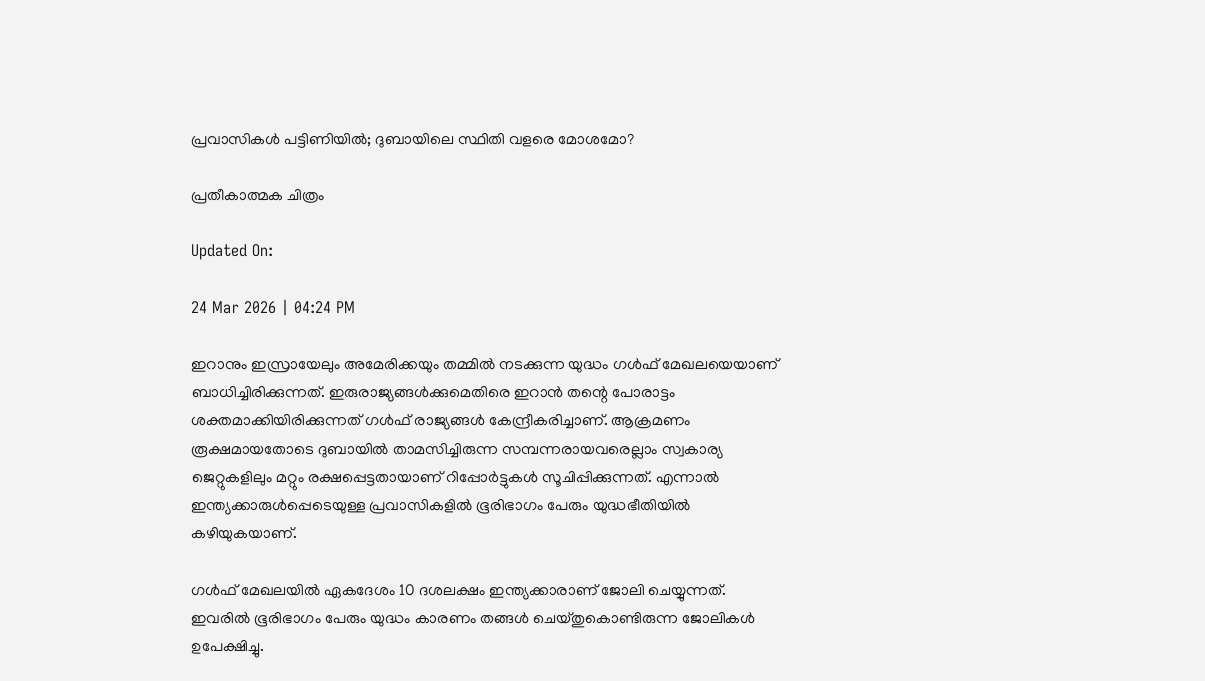പ്രവാസികള്‍ പട്ടിണിയില്‍; ദുബായിലെ സ്ഥിതി വളരെ മോശമോ?

പ്രതീകാത്മക ചിത്രം

Updated On:

24 Mar 2026 | 04:24 PM

ഇറാനും ഇസ്രായേലും അമേരിക്കയും തമ്മില്‍ നടക്കുന്ന യുദ്ധം ഗള്‍ഫ് മേഖലയെയാണ് ബാധിച്ചിരിക്കുന്നത്. ഇരുരാജ്യങ്ങള്‍ക്കുമെതിരെ ഇറാന്‍ തന്റെ പോരാട്ടം ശക്തമാക്കിയിരിക്കുന്നത് ഗള്‍ഫ് രാജ്യങ്ങള്‍ കേന്ദ്രീകരിച്ചാണ്. ആക്രമണം രൂക്ഷമായതോടെ ദുബായില്‍ താമസിച്ചിരുന്ന സമ്പന്നരായവരെല്ലാം സ്വകാര്യ ജെറ്റുകളിലും മറ്റും രക്ഷപ്പെട്ടതായാണ് റിപ്പോര്‍ട്ടുകള്‍ സൂചിപ്പിക്കുന്നത്. എന്നാല്‍ ഇന്ത്യക്കാരുള്‍പ്പെടെയുള്ള പ്രവാസികളില്‍ ഭൂരിഭാഗം പേരും യുദ്ധഭീതിയില്‍ കഴിയുകയാണ്.

ഗള്‍ഫ് മേഖലയില്‍ ഏകദേശം 10 ദശലക്ഷം ഇന്ത്യക്കാരാണ് ജോലി ചെയ്യുന്നത്. ഇവരില്‍ ഭൂരിഭാഗം പേരും യുദ്ധം കാരണം തങ്ങള്‍ ചെയ്തുകൊണ്ടിരുന്ന ജോലികള്‍ ഉപേക്ഷിച്ചു.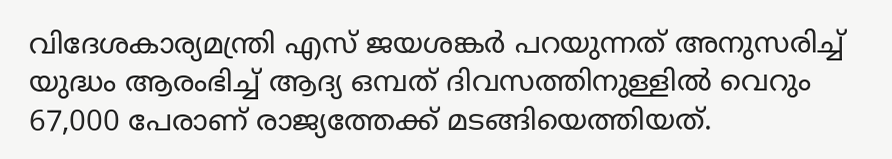വിദേശകാര്യമന്ത്രി എസ് ജയശങ്കര്‍ പറയുന്നത് അനുസരിച്ച് യുദ്ധം ആരംഭിച്ച് ആദ്യ ഒമ്പത് ദിവസത്തിനുള്ളില്‍ വെറും 67,000 പേരാണ് രാജ്യത്തേക്ക് മടങ്ങിയെത്തിയത്.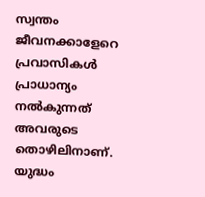സ്വന്തം ജീവനക്കാളേറെ പ്രവാസികള്‍ പ്രാധാന്യം നല്‍കുന്നത് അവരുടെ തൊഴിലിനാണ്. യുദ്ധം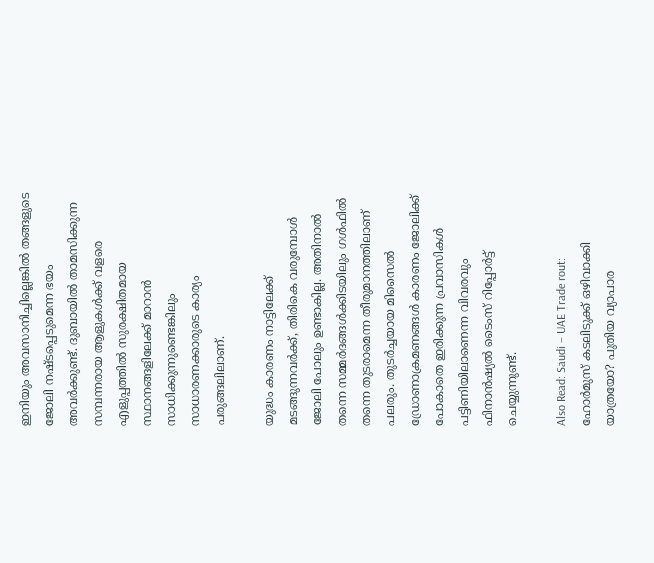ഇനിയും അവസാനിച്ചില്ലെങ്കില്‍ തങ്ങളുടെ ജോലി നഷ്ടപ്പെടുമെന്ന ഭയം അവര്‍ക്കുണ്ട്. ദുബായില്‍ താമസിക്കുന്ന സമ്പന്നരായ ആളുകള്‍ക്ക് വളരെ എളുപ്പത്തില്‍ സുരക്ഷിതമായ സ്ഥാനങ്ങളിലേക്ക് മാറാന്‍ സാധിക്കുന്നുണ്ടെങ്കിലും സാധാരണക്കാരുടെ കാര്യം പരുങ്ങലിലാണ്.

യുദ്ധം കാരണം നാട്ടിലേക്ക് മടങ്ങുന്നവര്‍ക്ക്, തിരികെ വരുമ്പോള്‍ ജോലി പോലും ഉണ്ടാകില്ല. അതിനാല്‍ തന്നെ സമ്മര്‍ദങ്ങള്‍ക്കിടയിലും ഗള്‍ഫില്‍ തന്നെ തുടരാമെന്ന തീരുമാനത്തിലാണ് പലരും. തുടര്‍ച്ചയായ മിസൈല്‍ ഡ്രോണാക്രമണങ്ങള്‍ കാരണം ജോലിക്ക് പോകാതെ ഇരിക്കുന്ന പ്രവാസികള്‍ പട്ടിണിയിലാണെന്ന വിവരവും ഫിനാന്‍ഷ്യല്‍ ടൈംസ് റിപ്പോര്‍ട്ട് ചെയ്യുന്നുണ്ട്.

Also Read: Saudi – UAE Trade rout: ഹോർമുസ് കടലിടുക്ക് ഒഴിവാക്കി യാത്രയോ? പുതിയ വ്യാപാര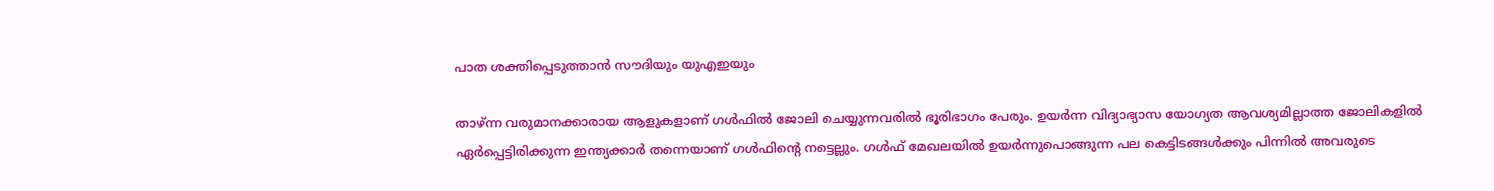പാത ശക്തിപ്പെടുത്താൻ സൗദിയും യുഎഇയും

താഴ്ന്ന വരുമാനക്കാരായ ആളുകളാണ് ഗള്‍ഫില്‍ ജോലി ചെയ്യുന്നവരില്‍ ഭൂരിഭാഗം പേരും. ഉയര്‍ന്ന വിദ്യാഭ്യാസ യോഗ്യത ആവശ്യമില്ലാത്ത ജോലികളില്‍ ഏര്‍പ്പെട്ടിരിക്കുന്ന ഇന്ത്യക്കാര്‍ തന്നെയാണ് ഗള്‍ഫിന്റെ നട്ടെല്ലും. ഗള്‍ഫ് മേഖലയില്‍ ഉയര്‍ന്നുപൊങ്ങുന്ന പല കെട്ടിടങ്ങള്‍ക്കും പിന്നില്‍ അവരുടെ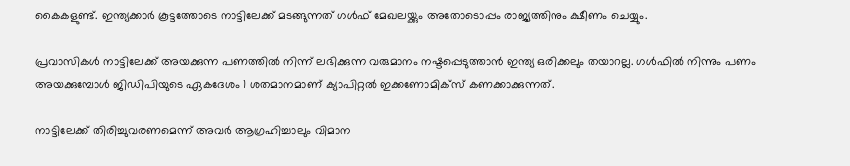കൈകളുണ്ട്. ഇന്ത്യക്കാര്‍ കൂട്ടത്തോടെ നാട്ടിലേക്ക് മടങ്ങുന്നത് ഗള്‍ഫ് മേഖലയ്ക്കും അതോടൊപ്പം രാജ്യത്തിനും ക്ഷീണം ചെയ്യും.

പ്രവാസികള്‍ നാട്ടിലേക്ക് അയക്കുന്ന പണത്തില്‍ നിന്ന് ലഭിക്കുന്ന വരുമാനം നഷ്ടപ്പെടുത്താന്‍ ഇന്ത്യ ഒരിക്കലും തയാറല്ല. ഗള്‍ഫില്‍ നിന്നും പണം അയക്കുമ്പോള്‍ ജിഡിപിയുടെ ഏകദേശം 1 ശതമാനമാണ് ക്യാപിറ്റല്‍ ഇക്കണോമിക്‌സ് കണക്കാക്കുന്നത്.

നാട്ടിലേക്ക് തിരിച്ചുവരണമെന്ന് അവര്‍ ആഗ്രഹിച്ചാലും വിമാന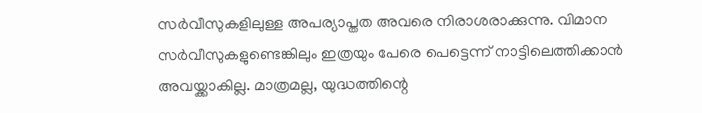സര്‍വീസുകളിലുള്ള അപര്യാപ്തത അവരെ നിരാശരാക്കുന്നു. വിമാന സര്‍വീസുകളുണ്ടെങ്കിലും ഇത്രയും പേരെ പെട്ടെന്ന് നാട്ടിലെത്തിക്കാന്‍ അവയ്ക്കാകില്ല. മാത്രമല്ല, യുദ്ധത്തിന്റെ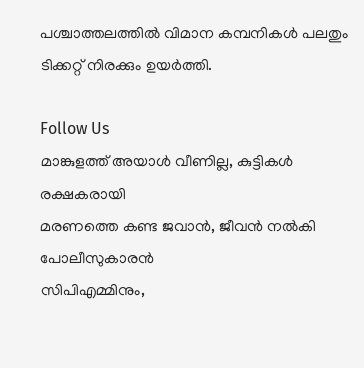പശ്ചാത്തലത്തില്‍ വിമാന കമ്പനികള്‍ പലതും ടിക്കറ്റ് നിരക്കും ഉയര്‍ത്തി.

Follow Us
മാങ്കുളത്ത് അയാൾ വീണില്ല, കുട്ടികൾ രക്ഷകരായി
മരണത്തെ കണ്ട ജവാൻ, ജീവൻ നൽകി പോലീസുകാരൻ
സിപിഎമ്മിനും,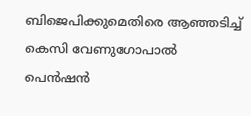ബിജെപിക്കുമെതിരെ ആഞ്ഞടിച്ച് കെസി വേണുഗോപാല്‍
പെന്‍ഷന്‍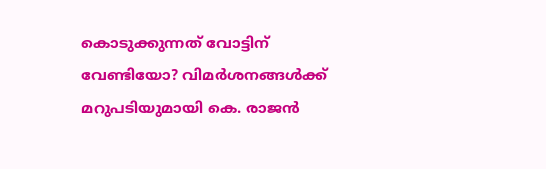കൊടുക്കുന്നത് വോട്ടിന് വേണ്ടിയോ? വിമര്‍ശനങ്ങള്‍ക്ക് മറുപടിയുമായി കെ. രാജന്‍